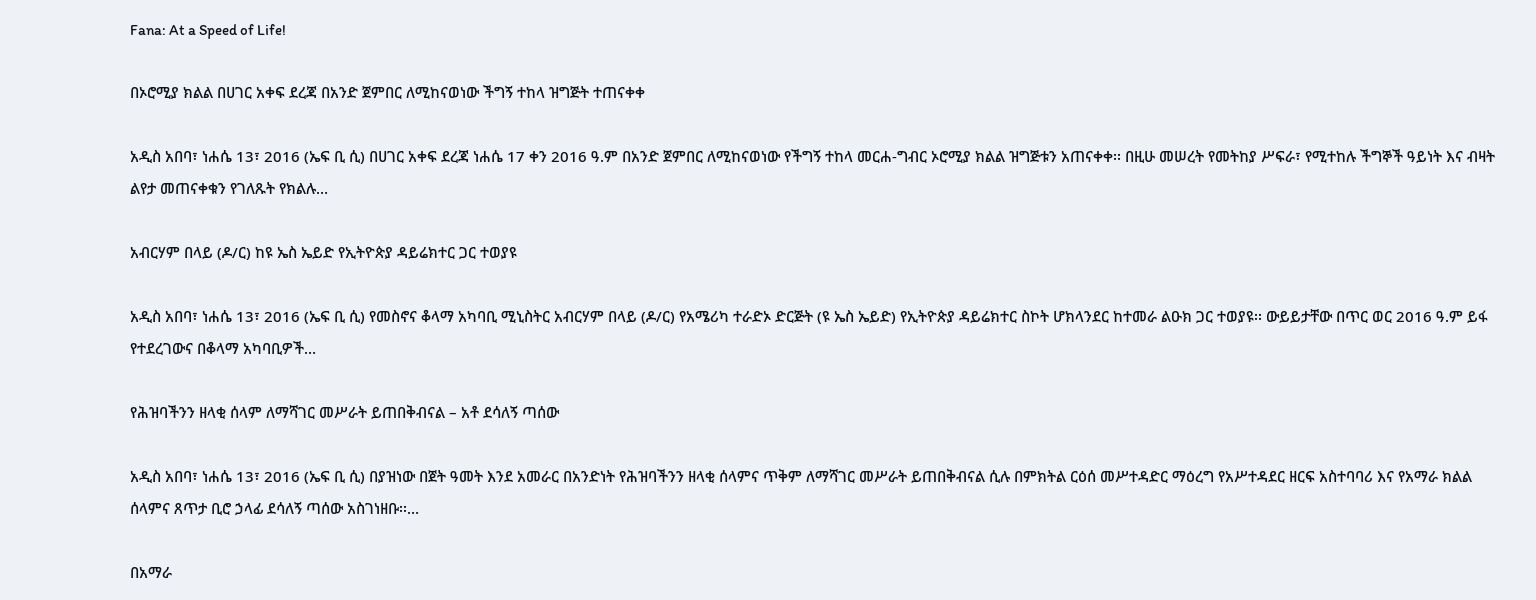Fana: At a Speed of Life!

በኦሮሚያ ክልል በሀገር አቀፍ ደረጃ በአንድ ጀምበር ለሚከናወነው ችግኝ ተከላ ዝግጅት ተጠናቀቀ

አዲስ አበባ፣ ነሐሴ 13፣ 2016 (ኤፍ ቢ ሲ) በሀገር አቀፍ ደረጃ ነሐሴ 17 ቀን 2016 ዓ.ም በአንድ ጀምበር ለሚከናወነው የችግኝ ተከላ መርሐ-ግብር ኦሮሚያ ክልል ዝግጅቱን አጠናቀቀ፡፡ በዚሁ መሠረት የመትከያ ሥፍራ፣ የሚተከሉ ችግኞች ዓይነት እና ብዛት ልየታ መጠናቀቁን የገለጹት የክልሉ…

አብርሃም በላይ (ዶ/ር) ከዩ ኤስ ኤይድ የኢትዮጵያ ዳይሬክተር ጋር ተወያዩ

አዲስ አበባ፣ ነሐሴ 13፣ 2016 (ኤፍ ቢ ሲ) የመስኖና ቆላማ አካባቢ ሚኒስትር አብርሃም በላይ (ዶ/ር) የአሜሪካ ተራድኦ ድርጅት (ዩ ኤስ ኤይድ) የኢትዮጵያ ዳይሬክተር ስኮት ሆክላንደር ከተመራ ልዑክ ጋር ተወያዩ፡፡ ውይይታቸው በጥር ወር 2016 ዓ.ም ይፋ የተደረገውና በቆላማ አካባቢዎች…

የሕዝባችንን ዘላቂ ሰላም ለማሻገር መሥራት ይጠበቅብናል – አቶ ደሳለኝ ጣሰው

አዲስ አበባ፣ ነሐሴ 13፣ 2016 (ኤፍ ቢ ሲ) በያዝነው በጀት ዓመት እንደ አመራር በአንድነት የሕዝባችንን ዘላቂ ሰላምና ጥቅም ለማሻገር መሥራት ይጠበቅብናል ሲሉ በምክትል ርዕሰ መሥተዳድር ማዕረግ የአሥተዳደር ዘርፍ አስተባባሪ እና የአማራ ክልል ሰላምና ጸጥታ ቢሮ ኃላፊ ደሳለኝ ጣሰው አስገነዘቡ፡፡…

በአማራ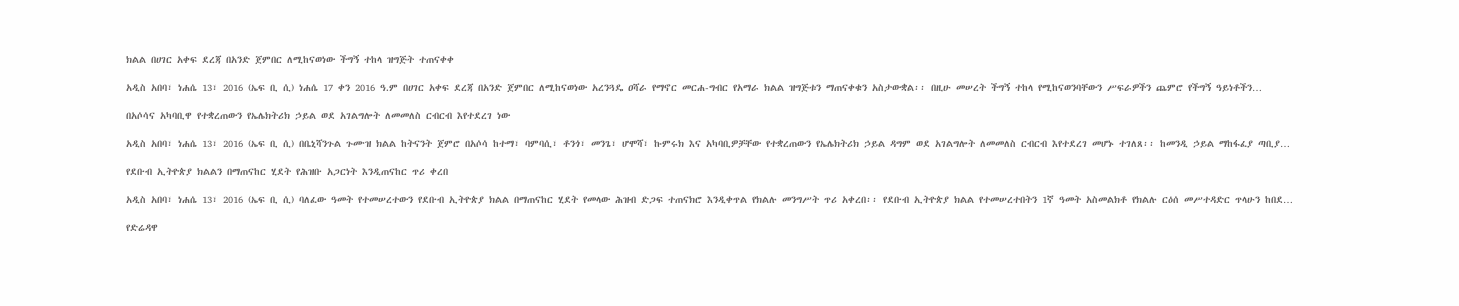ክልል በሀገር አቀፍ ደረጃ በአንድ ጀምበር ለሚከናወነው ችግኝ ተከላ ዝግጅት ተጠናቀቀ

አዲስ አበባ፣ ነሐሴ 13፣ 2016 (ኤፍ ቢ ሲ) ነሐሴ 17 ቀን 2016 ዓ.ም በሀገር አቀፍ ደረጃ በአንድ ጀምበር ለሚከናወነው አረንጓዴ ዐሻራ የማኖር መርሐ-ግብር የአማራ ክልል ዝግጅቱን ማጠናቀቁን አስታውቋል፡፡ በዚሁ መሠረት ችግኝ ተከላ የሚከናወንባቸውን ሥፍራዎችን ጨምሮ የችግኝ ዓይነቶችን…

በአሶሳና አካባቢዋ የተቋረጠውን የኤሌክትሪክ ኃይል ወደ አገልግሎት ለመመለስ ርብርብ እየተደረገ ነው

አዲስ አበባ፣ ነሐሴ 13፣ 2016 (ኤፍ ቢ ሲ) በቤኒሻንጉል ጉሙዝ ክልል ከትናንት ጀምሮ በአሶሳ ከተማ፣ ባምባሲ፣ ቶንጎ፣ መንጌ፣ ሆሞሻ፣ ኩምሩክ እና አካባቢዎቻቸው የተቋረጠውን የኤሌክትሪክ ኃይል ዳግም ወደ አገልግሎት ለመመለስ ርብርብ እየተደረገ መሆኑ ተገለጸ፡፡ ከመንዲ ኃይል ማከፋፈያ ጣቢያ…

የደቡብ ኢትዮጵያ ክልልን በማጠናከር ሂደት የሕዝቡ አጋርነት እንዲጠናከር ጥሪ ቀረበ

አዲስ አበባ፣ ነሐሴ 13፣ 2016 (ኤፍ ቢ ሲ) ባለፈው ዓመት የተመሠረተውን የደቡብ ኢትዮጵያ ክልል በማጠናከር ሂደት የመላው ሕዝብ ድጋፍ ተጠናክሮ እንዲቀጥል የክልሉ መንግሥት ጥሪ አቀረበ፡፡ የደቡብ ኢትዮጵያ ክልል የተመሠረተበትን 1ኛ ዓመት አስመልክቶ የክልሉ ርዕሰ መሥተዳድር ጥላሁን ከበደ…

የድሬዳዋ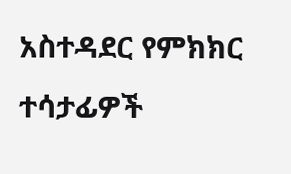አስተዳደር የምክክር ተሳታፊዎች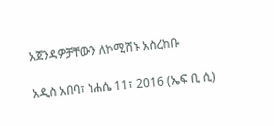አጀንዳዎቻቸውን ለኮሚሽኑ አስረከቡ

አዲስ አበባ፣ ነሐሴ 11፣ 2016 (ኤፍ ቢ ሲ)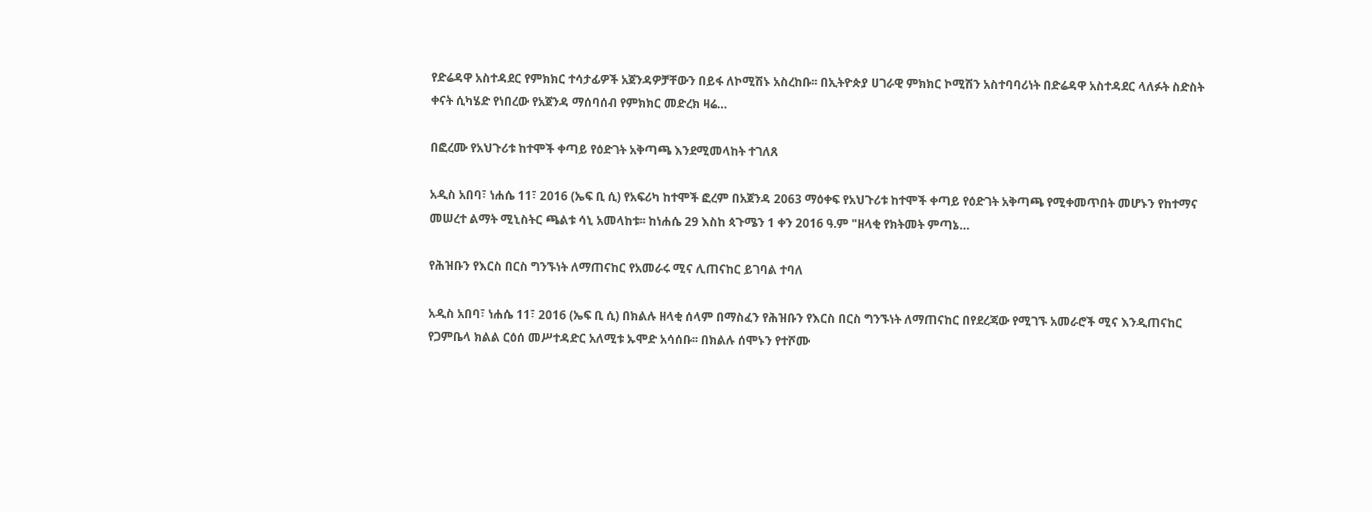የድሬዳዋ አስተዳደር የምክክር ተሳታፊዎች አጀንዳዎቻቸውን በይፋ ለኮሚሽኑ አስረከቡ፡፡ በኢትዮጵያ ሀገራዊ ምክክር ኮሚሽን አስተባባሪነት በድሬዳዋ አስተዳደር ላለፉት ስድስት ቀናት ሲካሄድ የነበረው የአጀንዳ ማሰባሰብ የምክክር መድረክ ዛሬ…

በፎረሙ የአህጉሪቱ ከተሞች ቀጣይ የዕድገት አቅጣጫ እንደሚመላከት ተገለጸ

አዲስ አበባ፣ ነሐሴ 11፣ 2016 (ኤፍ ቢ ሲ) የአፍሪካ ከተሞች ፎረም በአጀንዳ 2063 ማዕቀፍ የአህጉሪቱ ከተሞች ቀጣይ የዕድገት አቅጣጫ የሚቀመጥበት መሆኑን የከተማና መሠረተ ልማት ሚኒስትር ጫልቱ ሳኒ አመላከቱ፡፡ ከነሐሴ 29 እስከ ጳጉሜን 1 ቀን 2016 ዓ.ም "ዘላቂ የክትመት ምጣኔ…

የሕዝቡን የእርስ በርስ ግንኙነት ለማጠናከር የአመራሩ ሚና ሊጠናከር ይገባል ተባለ

አዲስ አበባ፣ ነሐሴ 11፣ 2016 (ኤፍ ቢ ሲ) በክልሉ ዘላቂ ሰላም በማስፈን የሕዝቡን የእርስ በርስ ግንኙነት ለማጠናከር በየደረጃው የሚገኙ አመራሮች ሚና እንዲጠናከር የጋምቤላ ክልል ርዕሰ መሥተዳድር አለሚቱ ኡሞድ አሳሰቡ፡፡ በክልሉ ሰሞኑን የተሾሙ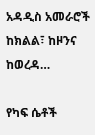አዳዲስ አመራሮች ከክልል፣ ከዞንና ከወረዳ…

የካፍ ሴቶች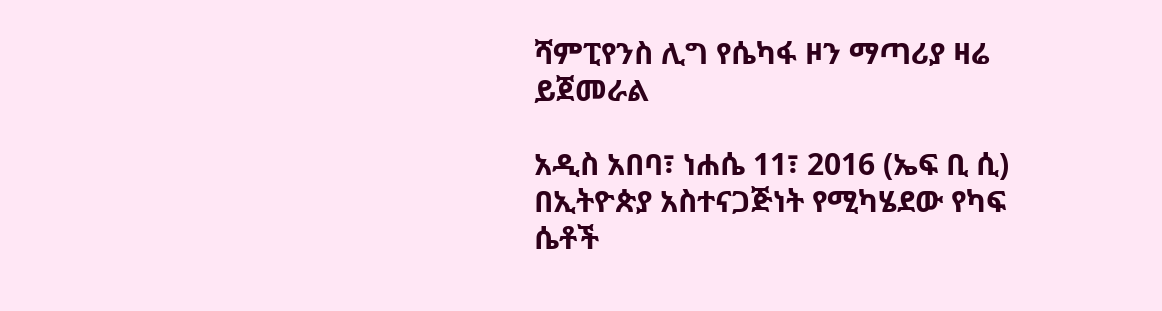ሻምፒየንስ ሊግ የሴካፋ ዞን ማጣሪያ ዛሬ ይጀመራል

አዲስ አበባ፣ ነሐሴ 11፣ 2016 (ኤፍ ቢ ሲ) በኢትዮጵያ አስተናጋጅነት የሚካሄደው የካፍ ሴቶች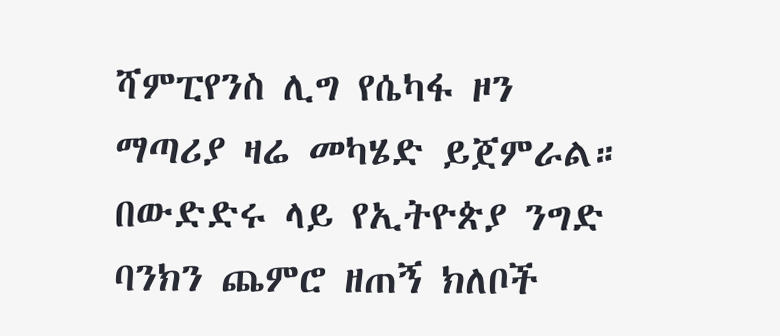ሻምፒየንስ ሊግ የሴካፋ ዞን ማጣሪያ ዛሬ መካሄድ ይጀምራል። በውድድሩ ላይ የኢትዮጵያ ንግድ ባንክን ጨምሮ ዘጠኝ ክለቦች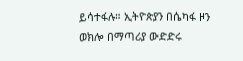ይሳተፋሉ። ኢትዮጵያን በሴካፋ ዞን ወክሎ በማጣሪያ ውድድሩ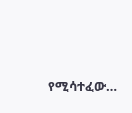የሚሳተፈው…